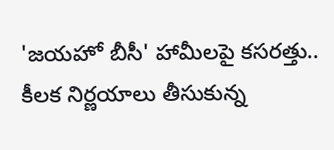'జయహో బీసీ' హామీలపై కసరత్తు.. కీలక నిర్ణయాలు తీసుకున్న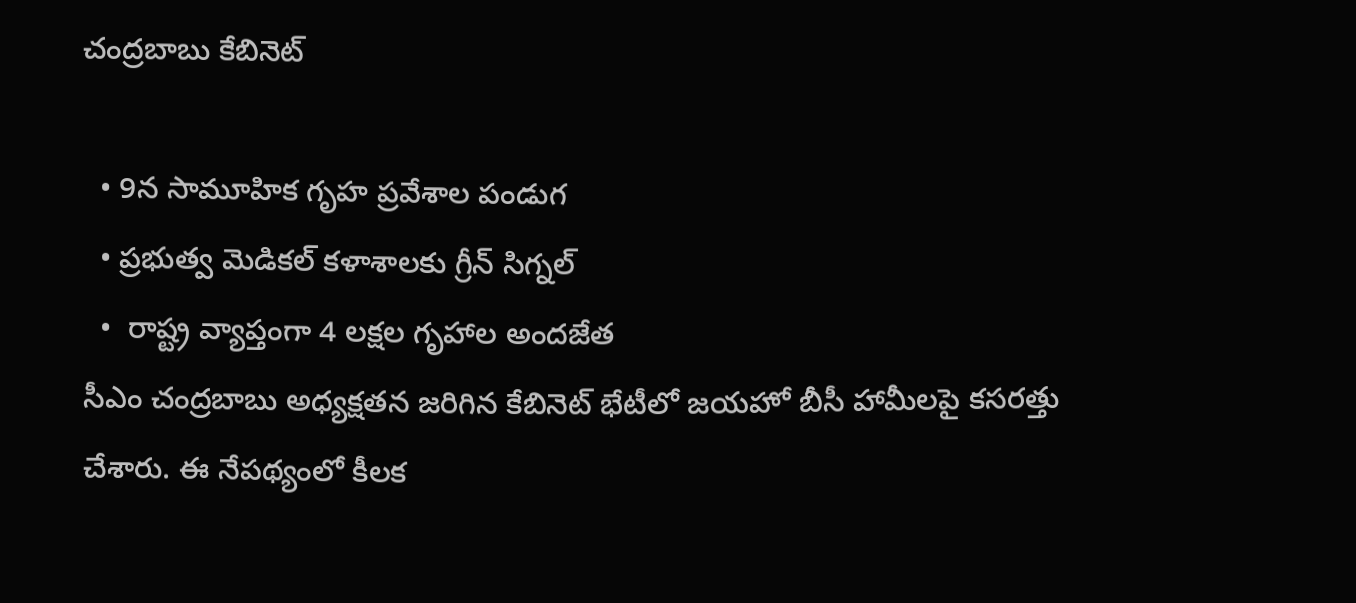చంద్రబాబు కేబినెట్

  • 9న సామూహిక గృహ ప్రవేశాల పండుగ
  • ప్రభుత్వ మెడికల్ కళాశాలకు గ్రీన్ సిగ్నల్
  •  రాష్ట్ర వ్యాప్తంగా 4 లక్షల గ‌ృహాల అందజేత
సీఎం చంద్రబాబు అధ్యక్షతన జరిగిన కేబినెట్ భేటీలో జయహో బీసీ హామీలపై కసరత్తు చేశారు. ఈ నేపథ్యంలో కీలక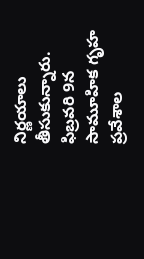నిర్ణయాలు తీసుకున్నారు. ఫిబ్రవరి 9న సామూహిక గృహ ప్రవేశాల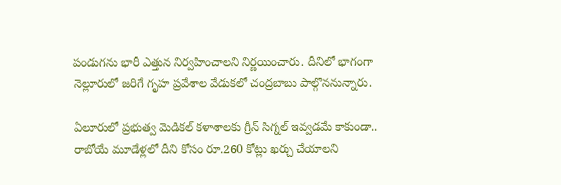పండుగను భారీ ఎత్తున నిర్వహించాలని నిర్ణయించారు. దీనిలో భాగంగా నెల్లూరులో జరిగే గృహ ప్రవేశాల వేడుకలో చంద్రబాబు పాల్గొననున్నారు.

ఏలూరులో ప్రభుత్వ మెడికల్ కళాశాలకు గ్రీన్ సిగ్నల్ ఇవ్వడమే కాకుండా.. రాబోయే మూడేళ్లలో దీని కోసం రూ.260 కోట్లు ఖర్చు చేయాలని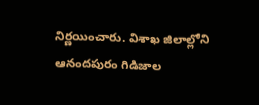నిర్ణయించారు. విశాఖ జిలాల్లోని ఆనందపురం గిడిజాల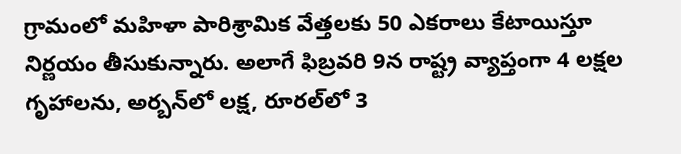గ్రామంలో మహిళా పారిశ్రామిక వేత్తలకు 50 ఎకరాలు కేటాయిస్తూ నిర్ణయం తీసుకున్నారు. అలాగే ఫిబ్రవరి 9న రాష్ట్ర వ్యాప్తంగా 4 లక్షల గ‌ృహాలను, అర్బన్‌లో లక్ష, రూరల్‌లో 3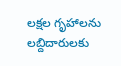లక్షల గృహాలను లబ్దిదారులకు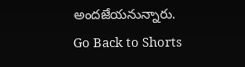అందజేయనున్నారు.
Go Back to Shorts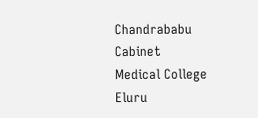Chandrababu
Cabinet
Medical College
Eluru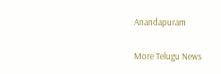Anandapuram

More Telugu News